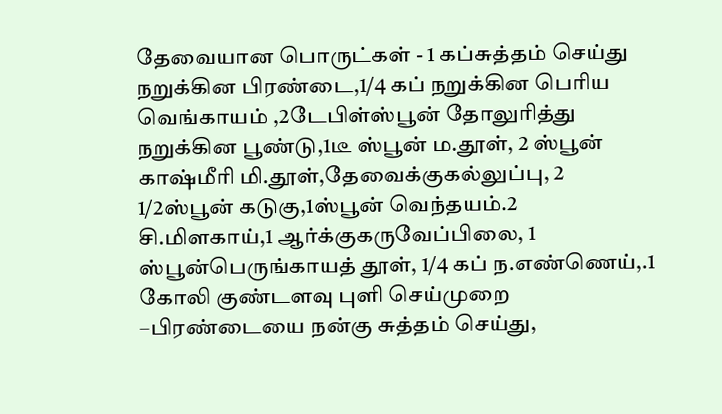தேவையான பொருட்கள் - 1 கப்சுத்தம் செய்து நறுக்கின பிரண்டை,1/4 கப் நறுக்கின பெரிய வெங்காயம் ,2டேபிள்ஸ்பூன் தோலுரித்து நறுக்கின பூண்டு,1டீ ஸ்பூன் ம.தூள், 2 ஸ்பூன் காஷ்மீரி மி.தூள்,தேவைக்குகல்லுப்பு, 2 1/2ஸ்பூன் கடுகு,1ஸ்பூன் வெந்தயம்.2 சி.மிளகாய்,1 ஆர்க்குகருவேப்பிலை, 1 ஸ்பூன்பெருங்காயத் தூள், 1/4 கப் ந.எண்ணெய்,.1 கோலி குண்டளவு புளி செய்முறை –பிரண்டையை நன்கு சுத்தம் செய்து,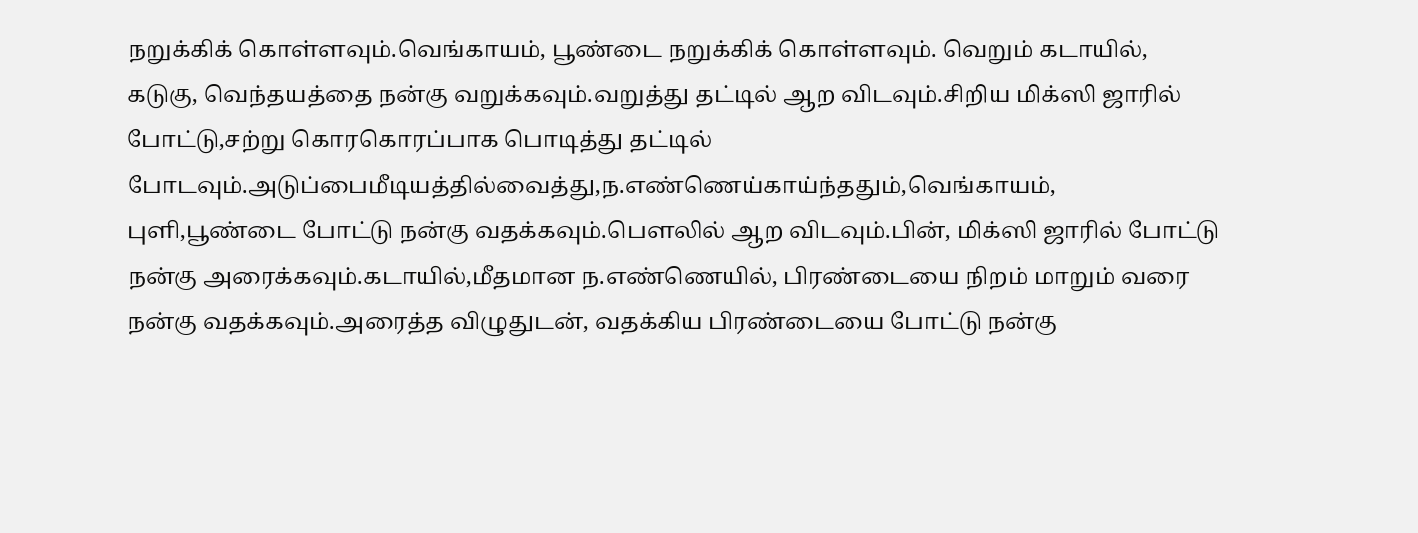நறுக்கிக் கொள்ளவும்.வெங்காயம், பூண்டை நறுக்கிக் கொள்ளவும். வெறும் கடாயில், கடுகு, வெந்தயத்தை நன்கு வறுக்கவும்.வறுத்து தட்டில் ஆற விடவும்.சிறிய மிக்ஸி ஜாரில் போட்டு,சற்று கொரகொரப்பாக பொடித்து தட்டில் போடவும்.அடுப்பைமீடியத்தில்வைத்து,ந.எண்ணெய்காய்ந்ததும்,வெங்காயம், புளி,பூண்டை போட்டு நன்கு வதக்கவும்.பௌலில் ஆற விடவும்.பின், மிக்ஸி ஜாரில் போட்டு நன்கு அரைக்கவும்.கடாயில்,மீதமான ந.எண்ணெயில், பிரண்டையை நிறம் மாறும் வரை நன்கு வதக்கவும்.அரைத்த விழுதுடன், வதக்கிய பிரண்டையை போட்டு நன்கு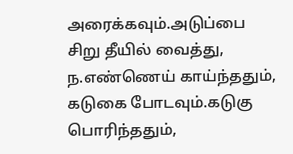அரைக்கவும்.அடுப்பை சிறு தீயில் வைத்து, ந.எண்ணெய் காய்ந்ததும், கடுகை போடவும்.கடுகு பொரிந்ததும்,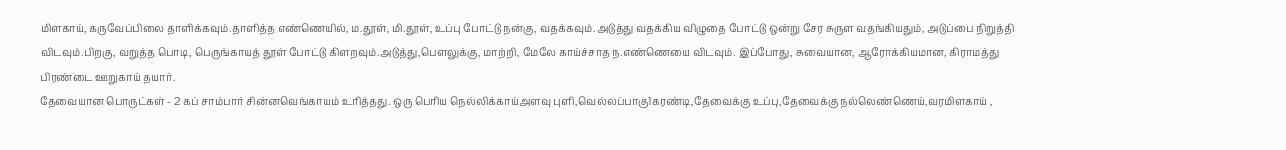மிளகாய், கருவேப்பிலை தாளிக்கவும்.தாளித்த எண்ணெயில், ம.தூள், மி.தூள், உப்பு போட்டு நன்கு, வதக்கவும்.அடுத்து வதக்கிய விழுதை போட்டு ஒன்று சேர சுருள வதங்கியதும், அடுப்பை நிறுத்தி விடவும்.பிறகு, வறுத்த பொடி, பெருங்காயத் தூள் போட்டு கிளறவும்.அடுத்து,பௌலுக்கு, மாற்றி, மேலே காய்ச்சாத ந.எண்ணெயை விடவும். இப்போது, சுவையான, ஆரோக்கியமான, கிராமத்து பிரண்டை ஊறுகாய் தயார்.
தேவையான பொருட்கள் - 2 கப் சாம்பார் சின்னவெங்காயம் உரித்தது. ஒரு பெரிய நெல்லிக்காய்அளவு புளி,வெல்லப்பாகு1கரண்டி,தேவைக்கு உப்பு,தேவைக்கு நல்லெண்ணெய்,வரமிளகாய் ,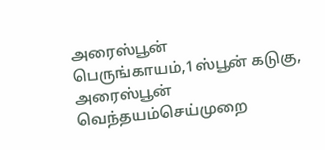அரைஸ்பூன் பெருங்காயம்,1ஸ்பூன் கடுகு, அரைஸ்பூன் வெந்தயம்செய்முறை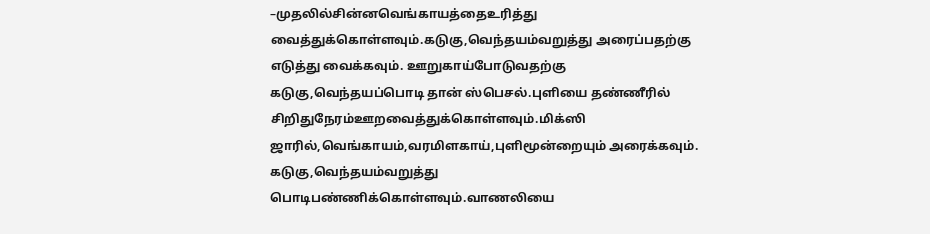–முதலில்சின்னவெங்காயத்தைஉரித்து வைத்துக்கொள்ளவும்.கடுகு,வெந்தயம்வறுத்து அரைப்பதற்கு எடுத்து வைக்கவும். ஊறுகாய்போடுவதற்கு கடுகு,வெந்தயப்பொடி தான் ஸ்பெசல்.புளியை தண்ணீரில் சிறிதுநேரம்ஊறவைத்துக்கொள்ளவும்.மிக்ஸி ஜாரில்,வெங்காயம்,வரமிளகாய்,புளிமூன்றையும் அரைக்கவும். கடுகு,வெந்தயம்வறுத்து பொடிபண்ணிக்கொள்ளவும்.வாணலியை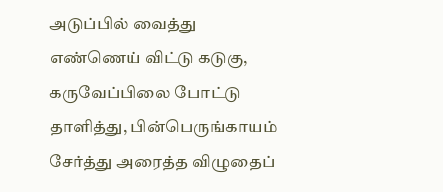அடுப்பில் வைத்து எண்ணெய் விட்டு கடுகு, கருவேப்பிலை போட்டு தாளித்து, பின்பெருங்காயம் சேர்த்து அரைத்த விழுதைப்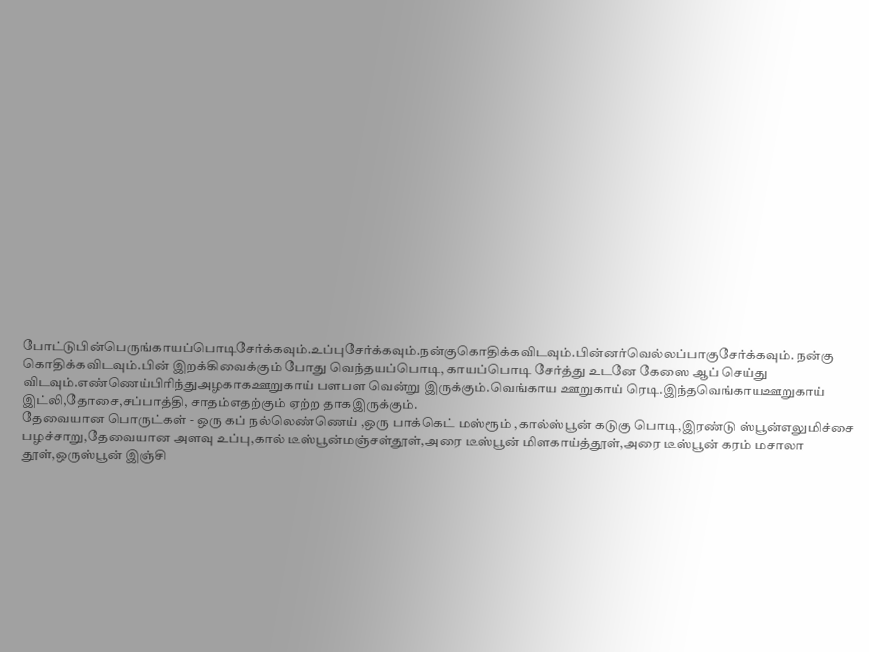போட்டுபின்பெருங்காயப்பொடிசேர்க்கவும்.உப்புசேர்க்கவும்.நன்குகொதிக்கவிடவும்.பின்னர்வெல்லப்பாகுசேர்க்கவும். நன்கு கொதிக்கவிடவும்.பின் இறக்கிவைக்கும் போது வெந்தயப்பொடி, காயப்பொடி சேர்த்து உடனே கேஸை ஆப் செய்து விடவும்.எண்ணெய்பிரிந்துஅழகாகஊறுகாய் பளபள வென்று இருக்கும்.வெங்காய ஊறுகாய் ரெடி.இந்தவெங்காயஊறுகாய் இட்லி,தோசை,சப்பாத்தி, சாதம்எதற்கும் ஏற்ற தாகஇருக்கும்.
தேவையான பொருட்கள் - ஒரு கப் நல்லெண்ணெய் ,ஒரு பாக்கெட் மஸ்ரூம் ,கால்ஸ்பூன் கடுகு பொடி,இரண்டு ஸ்பூன்எலுமிச்சை பழச்சாறு,தேவையான அளவு உப்பு,கால் டீஸ்பூன்மஞ்சள்தூள்,அரை டீஸ்பூன் மிளகாய்த்தூள்,அரை டீஸ்பூன் கரம் மசாலா தூள்,ஒருஸ்பூன் இஞ்சி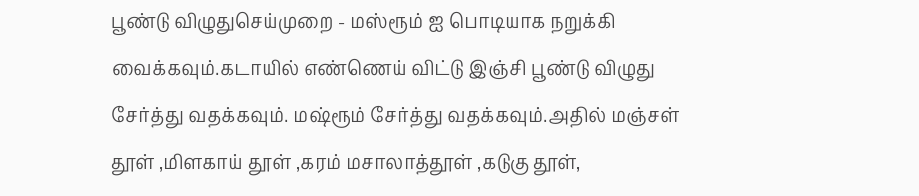பூண்டு விழுதுசெய்முறை - மஸ்ரூம் ஐ பொடியாக நறுக்கி வைக்கவும்.கடாயில் எண்ணெய் விட்டு இஞ்சி பூண்டு விழுது சேர்த்து வதக்கவும். மஷ்ரூம் சேர்த்து வதக்கவும்.அதில் மஞ்சள் தூள் ,மிளகாய் தூள் ,கரம் மசாலாத்தூள் ,கடுகு தூள்,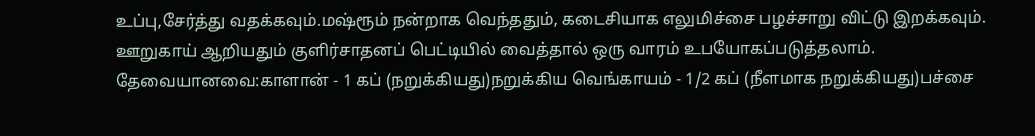உப்பு,சேர்த்து வதக்கவும்.மஷ்ரூம் நன்றாக வெந்ததும், கடைசியாக எலுமிச்சை பழச்சாறு விட்டு இறக்கவும். ஊறுகாய் ஆறியதும் குளிர்சாதனப் பெட்டியில் வைத்தால் ஒரு வாரம் உபயோகப்படுத்தலாம்.
தேவையானவை:காளான் - 1 கப் (நறுக்கியது)நறுக்கிய வெங்காயம் - 1/2 கப் (நீளமாக நறுக்கியது)பச்சை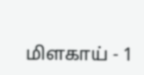மிளகாய் - 1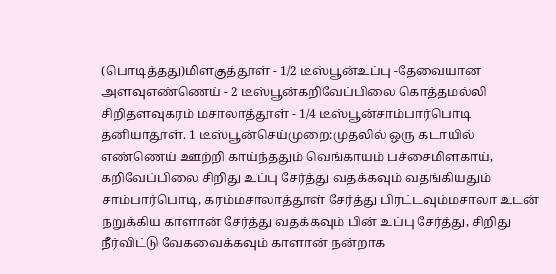(பொடித்தது)மிளகுத்தூள் - 1/2 டீஸ்பூன்உப்பு -தேவையான அளவுஎண்ணெய் - 2 டீஸ்பூன்கறிவேப்பிலை கொத்தமல்லி சிறிதளவுகரம் மசாலாத்தூள் - 1/4 டீஸ்பூன்சாம்பார்பொடி தனியாதூள். 1 டீஸ்பூன்செய்முறை:முதலில் ஒரு கடாயில் எண்ணெய் ஊற்றி காய்ந்ததும் வெங்காயம் பச்சைமிளகாய், கறிவேப்பிலை சிறிது உப்பு சேர்த்து வதக்கவும் வதங்கியதும் சாம்பார்பொடி, கரம்மசாலாத்தூள் சேர்த்து பிரட்டவும்மசாலா உடன் நறுக்கிய காளான் சேர்த்து வதக்கவும் பின் உப்பு சேர்த்து, சிறிது நீர்விட்டு வேகவைக்கவும் காளான் நன்றாக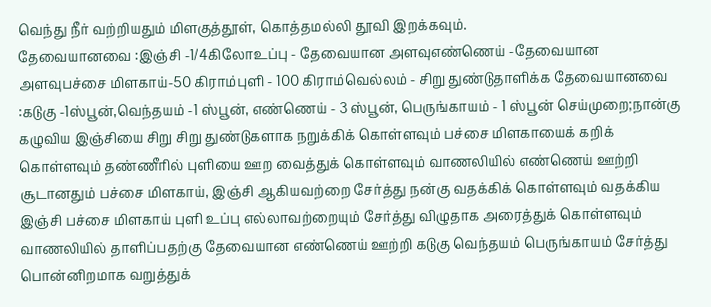வெந்து நீர் வற்றியதும் மிளகுத்தூள், கொத்தமல்லி தூவி இறக்கவும்.
தேவையானவை :இஞ்சி -1/4கிலோஉப்பு - தேவையான அளவுஎண்ணெய் -தேவையான அளவுபச்சை மிளகாய்-50 கிராம்புளி - 100 கிராம்வெல்லம் - சிறு துண்டுதாளிக்க தேவையானவை :கடுகு -1ஸ்பூன்,வெந்தயம் -1 ஸ்பூன், எண்ணெய் - 3 ஸ்பூன், பெருங்காயம் - 1 ஸ்பூன் செய்முறை;நான்கு கழுவிய இஞ்சியை சிறு சிறு துண்டுகளாக நறுக்கிக் கொள்ளவும் பச்சை மிளகாயைக் கறிக் கொள்ளவும் தண்ணீரில் புளியை ஊற வைத்துக் கொள்ளவும் வாணலியில் எண்ணெய் ஊற்றி சூடானதும் பச்சை மிளகாய், இஞ்சி ஆகியவற்றை சேர்த்து நன்கு வதக்கிக் கொள்ளவும் வதக்கிய இஞ்சி பச்சை மிளகாய் புளி உப்பு எல்லாவற்றையும் சேர்த்து விழுதாக அரைத்துக் கொள்ளவும் வாணலியில் தாளிப்பதற்கு தேவையான எண்ணெய் ஊற்றி கடுகு வெந்தயம் பெருங்காயம் சேர்த்து பொன்னிறமாக வறுத்துக்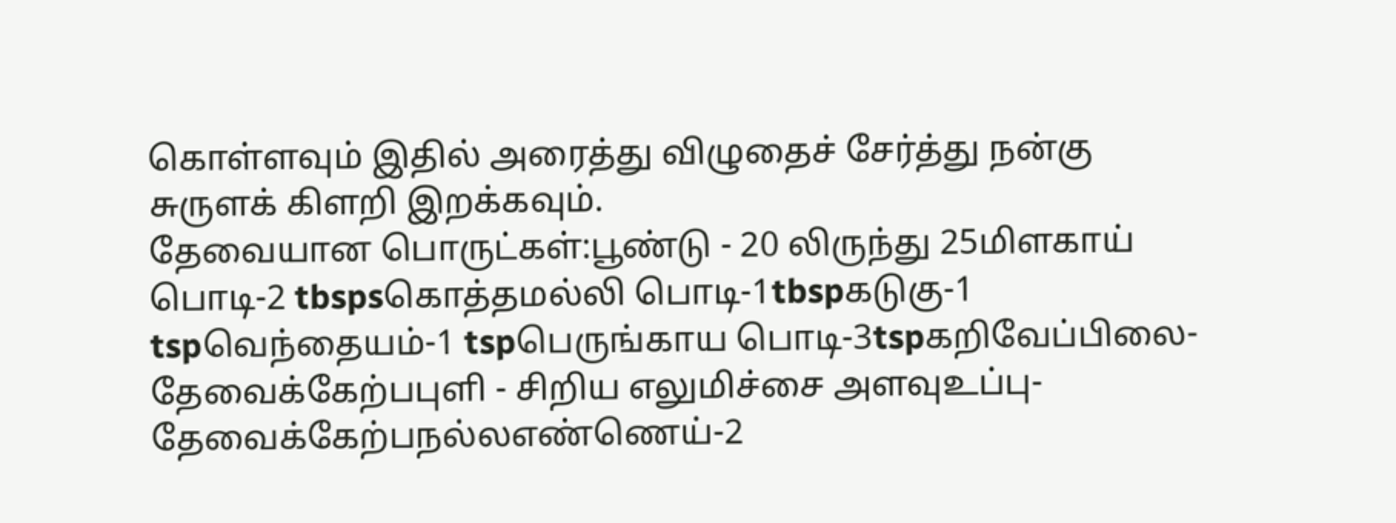கொள்ளவும் இதில் அரைத்து விழுதைச் சேர்த்து நன்கு சுருளக் கிளறி இறக்கவும்.
தேவையான பொருட்கள்:பூண்டு - 20 லிருந்து 25மிளகாய் பொடி-2 tbspsகொத்தமல்லி பொடி-1tbspகடுகு-1 tspவெந்தையம்-1 tspபெருங்காய பொடி-3tspகறிவேப்பிலை- தேவைக்கேற்பபுளி - சிறிய எலுமிச்சை அளவுஉப்பு-தேவைக்கேற்பநல்லஎண்ணெய்-2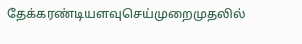தேக்கரண்டியளவுசெய்முறைமுதலில்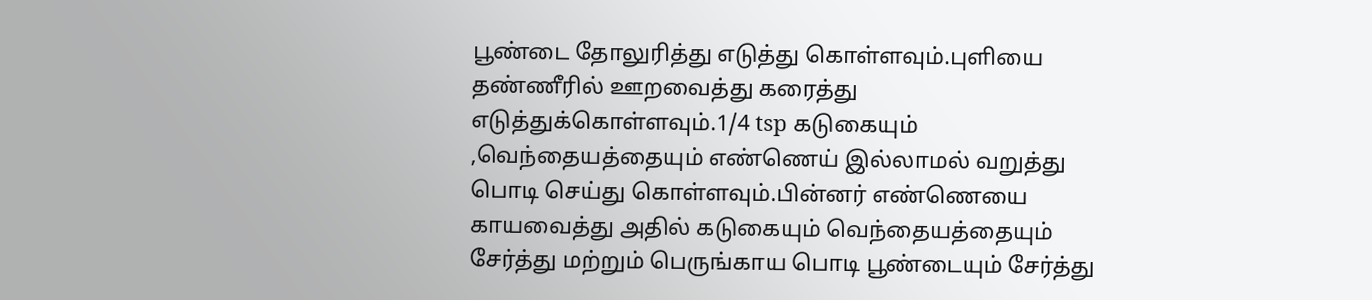பூண்டை தோலுரித்து எடுத்து கொள்ளவும்.புளியை தண்ணீரில் ஊறவைத்து கரைத்து எடுத்துக்கொள்ளவும்.1/4 tsp கடுகையும் ,வெந்தையத்தையும் எண்ணெய் இல்லாமல் வறுத்து பொடி செய்து கொள்ளவும்.பின்னர் எண்ணெயை காயவைத்து அதில் கடுகையும் வெந்தையத்தையும் சேர்த்து மற்றும் பெருங்காய பொடி பூண்டையும் சேர்த்து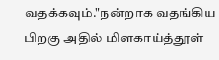வதக்கவும்."நன்றாக வதங்கிய பிறகு அதில் மிளகாய்த்தூள்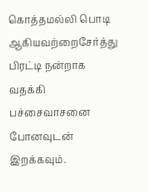கொத்தமல்லி பொடி ஆகியவற்றைசேர்த்து பிரட்டி நன்றாக வதக்கி பச்சைவாசனை போனவுடன் இறக்கவும்.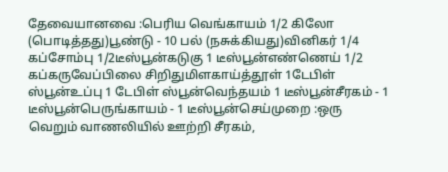தேவையானவை :பெரிய வெங்காயம் 1/2 கிலோ (பொடித்தது)பூண்டு - 10 பல் (நசுக்கியது)வினிகர் 1/4 கப்சோம்பு 1/2டீஸ்பூன்கடுகு 1 டீஸ்பூன்எண்ணெய் 1/2 கப்கருவேப்பிலை சிறிதுமிளகாய்த்தூள் 1டேபிள் ஸ்பூன்உப்பு 1 டேபிள் ஸ்பூன்வெந்தயம் 1 டீஸ்பூன்சீரகம் - 1 டீஸ்பூன்பெருங்காயம் - 1 டீஸ்பூன்செய்முறை :ஒரு வெறும் வாணலியில் ஊற்றி சீரகம்,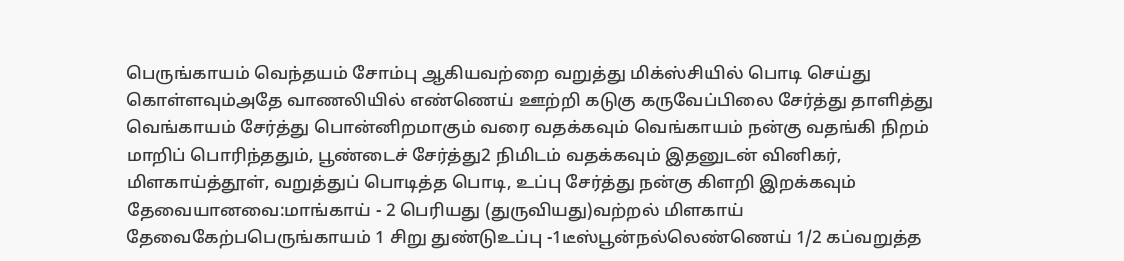பெருங்காயம் வெந்தயம் சோம்பு ஆகியவற்றை வறுத்து மிக்ஸ்சியில் பொடி செய்து கொள்ளவும்அதே வாணலியில் எண்ணெய் ஊற்றி கடுகு கருவேப்பிலை சேர்த்து தாளித்து வெங்காயம் சேர்த்து பொன்னிறமாகும் வரை வதக்கவும் வெங்காயம் நன்கு வதங்கி நிறம் மாறிப் பொரிந்ததும், பூண்டைச் சேர்த்து2 நிமிடம் வதக்கவும் இதனுடன் வினிகர், மிளகாய்த்தூள், வறுத்துப் பொடித்த பொடி, உப்பு சேர்த்து நன்கு கிளறி இறக்கவும்
தேவையானவை:மாங்காய் - 2 பெரியது (துருவியது)வற்றல் மிளகாய் தேவைகேற்பபெருங்காயம் 1 சிறு துண்டுஉப்பு -1டீஸ்பூன்நல்லெண்ணெய் 1/2 கப்வறுத்த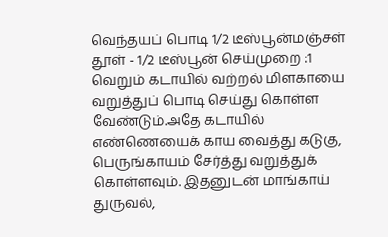வெந்தயப் பொடி 1/2 டீஸ்பூன்மஞ்சள் தூள் - 1/2 டீஸ்பூன் செய்முறை :1 வெறும் கடாயில் வற்றல் மிளகாயை வறுத்துப் பொடி செய்து கொள்ள வேண்டும்.அதே கடாயில் எண்ணெயைக் காய வைத்து கடுகு, பெருங்காயம் சேர்த்து வறுத்துக் கொள்ளவும். இதனுடன் மாங்காய் துருவல்,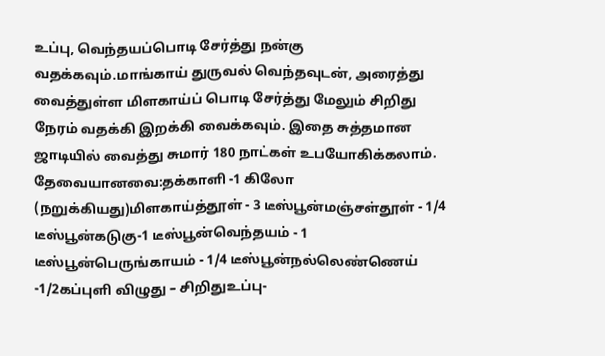உப்பு, வெந்தயப்பொடி சேர்த்து நன்கு வதக்கவும்.மாங்காய் துருவல் வெந்தவுடன், அரைத்து வைத்துள்ள மிளகாய்ப் பொடி சேர்த்து மேலும் சிறிது நேரம் வதக்கி இறக்கி வைக்கவும். இதை சுத்தமான ஜாடியில் வைத்து சுமார் 180 நாட்கள் உபயோகிக்கலாம்.
தேவையானவை:தக்காளி -1 கிலோ (நறுக்கியது)மிளகாய்த்தூள் - 3 டீஸ்பூன்மஞ்சள்தூள் - 1/4 டீஸ்பூன்கடுகு-1 டீஸ்பூன்வெந்தயம் - 1 டீஸ்பூன்பெருங்காயம் - 1/4 டீஸ்பூன்நல்லெண்ணெய் -1/2கப்புளி விழுது – சிறிதுஉப்பு-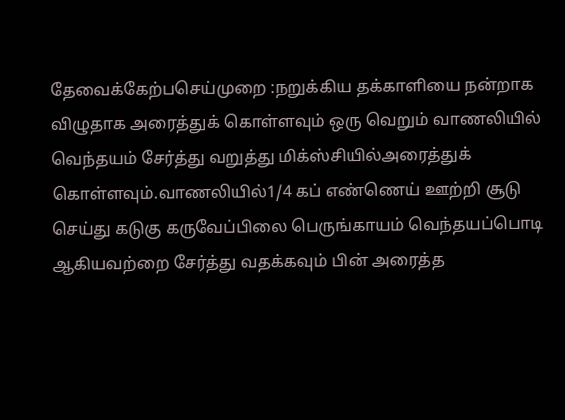தேவைக்கேற்பசெய்முறை :நறுக்கிய தக்காளியை நன்றாக விழுதாக அரைத்துக் கொள்ளவும் ஒரு வெறும் வாணலியில் வெந்தயம் சேர்த்து வறுத்து மிக்ஸ்சியில்அரைத்துக் கொள்ளவும்.வாணலியில்1/4 கப் எண்ணெய் ஊற்றி சூடு செய்து கடுகு கருவேப்பிலை பெருங்காயம் வெந்தயப்பொடி ஆகியவற்றை சேர்த்து வதக்கவும் பின் அரைத்த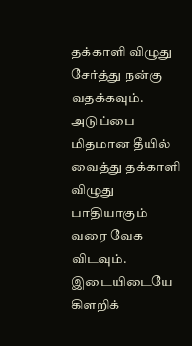தக்காளி விழுது சேர்த்து நன்கு வதக்கவும். அடுப்பை மிதமான தீயில் வைத்து தக்காளி விழுது பாதியாகும் வரை வேக விடவும். இடையிடையே கிளறிக்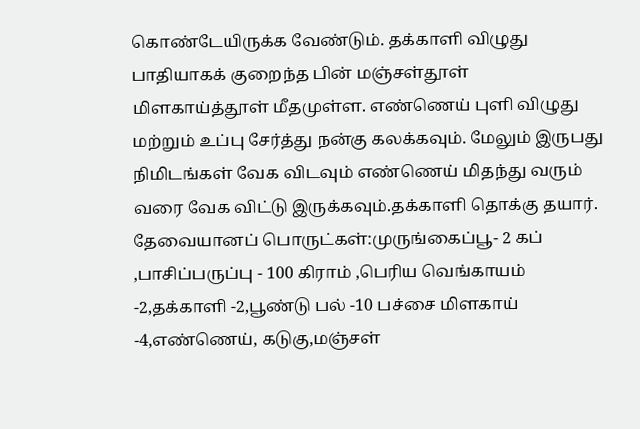கொண்டேயிருக்க வேண்டும். தக்காளி விழுது பாதியாகக் குறைந்த பின் மஞ்சள்தூள் மிளகாய்த்தூள் மீதமுள்ள. எண்ணெய் புளி விழுது மற்றும் உப்பு சேர்த்து நன்கு கலக்கவும். மேலும் இருபது நிமிடங்கள் வேக விடவும் எண்ணெய் மிதந்து வரும் வரை வேக விட்டு இருக்கவும்.தக்காளி தொக்கு தயார்.
தேவையானப் பொருட்கள்:முருங்கைப்பூ- 2 கப் ,பாசிப்பருப்பு - 100 கிராம் ,பெரிய வெங்காயம் -2,தக்காளி -2,பூண்டு பல் -10 பச்சை மிளகாய் -4,எண்ணெய், கடுகு,மஞ்சள்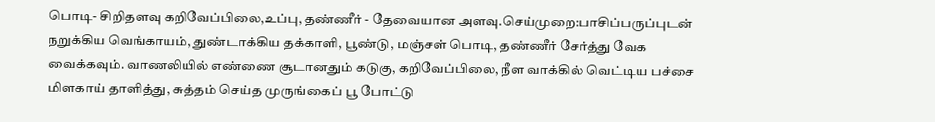பொடி- சிறிதளவு கறிவேப்பிலை,உப்பு, தண்ணீர் - தேவையான அளவு.செய்முறை:பாசிப்பருப்புடன் நறுக்கிய வெங்காயம், துண்டாக்கிய தக்காளி, பூண்டு, மஞ்சள் பொடி, தண்ணீர் சேர்த்து வேக வைக்கவும். வாணலியில் எண்ணை சூடானதும் கடுகு, கறிவேப்பிலை, நீள வாக்கில் வெட்டிய பச்சை மிளகாய் தாளித்து, சுத்தம் செய்த முருங்கைப் பூ போட்டு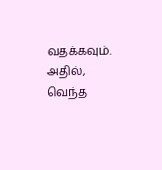வதக்கவும். அதில், வெந்த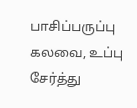பாசிப்பருப்பு கலவை, உப்பு சேர்த்து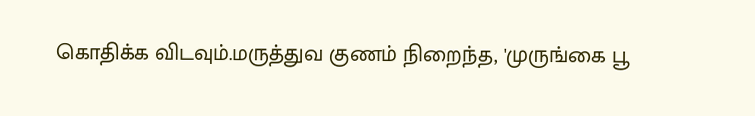கொதிக்க விடவும்.மருத்துவ குணம் நிறைந்த, 'முருங்கை பூ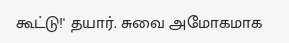கூட்டு!' தயார். சுவை அமோகமாக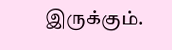இருக்கும்.